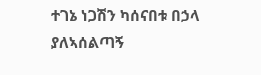ተገኔ ነጋሽን ካሰናበቱ በኃላ ያለኣሰልጣኝ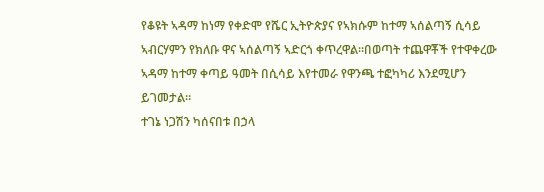የቆዩት ኣዳማ ከነማ የቀድሞ የሼር ኢትዮጵያና የኣክሱም ከተማ ኣሰልጣኝ ሲሳይ ኣብርሃምን የክለቡ ዋና ኣሰልጣኝ ኣድርጎ ቀጥረዋል።በወጣት ተጨዋቾች የተዋቀረው ኣዳማ ከተማ ቀጣይ ዓመት በሲሳይ እየተመራ የዋንጫ ተፎካካሪ እንደሚሆን ይገመታል።
ተገኔ ነጋሽን ካሰናበቱ በኃላ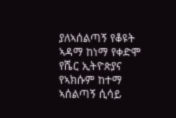ያለኣሰልጣኝ የቆዩት ኣዳማ ከነማ የቀድሞ የሼር ኢትዮጵያና የኣክሱም ከተማ ኣሰልጣኝ ሲሳይ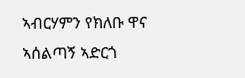ኣብርሃምን የክለቡ ዋና ኣሰልጣኝ ኣድርጎ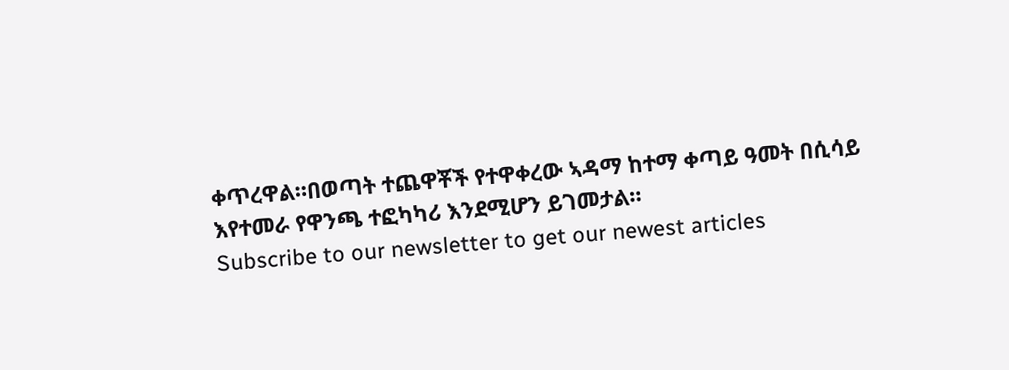ቀጥረዋል።በወጣት ተጨዋቾች የተዋቀረው ኣዳማ ከተማ ቀጣይ ዓመት በሲሳይ እየተመራ የዋንጫ ተፎካካሪ እንደሚሆን ይገመታል።
Subscribe to our newsletter to get our newest articles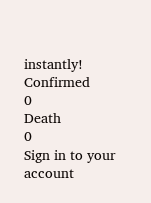instantly!
Confirmed
0
Death
0
Sign in to your account